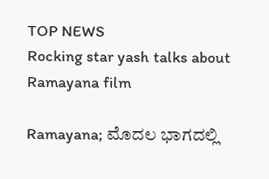TOP NEWS
Rocking star yash talks about Ramayana film

Ramayana; ಮೊದಲ ಭಾಗದಲ್ಲಿ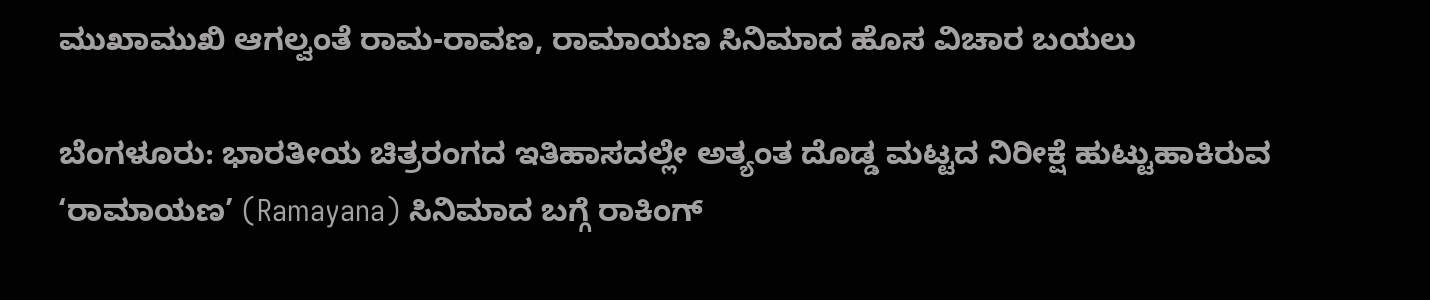ಮುಖಾಮುಖಿ ಆಗಲ್ವಂತೆ ರಾಮ-ರಾವಣ, ರಾಮಾಯಣ ಸಿನಿಮಾದ ಹೊಸ ವಿಚಾರ ಬಯಲು

ಬೆಂಗಳೂರು: ಭಾರತೀಯ ಚಿತ್ರರಂಗದ ಇತಿಹಾಸದಲ್ಲೇ ಅತ್ಯಂತ ದೊಡ್ಡ ಮಟ್ಟದ ನಿರೀಕ್ಷೆ ಹುಟ್ಟುಹಾಕಿರುವ ‘ರಾಮಾಯಣ’ (Ramayana) ಸಿನಿಮಾದ ಬಗ್ಗೆ ರಾಕಿಂಗ್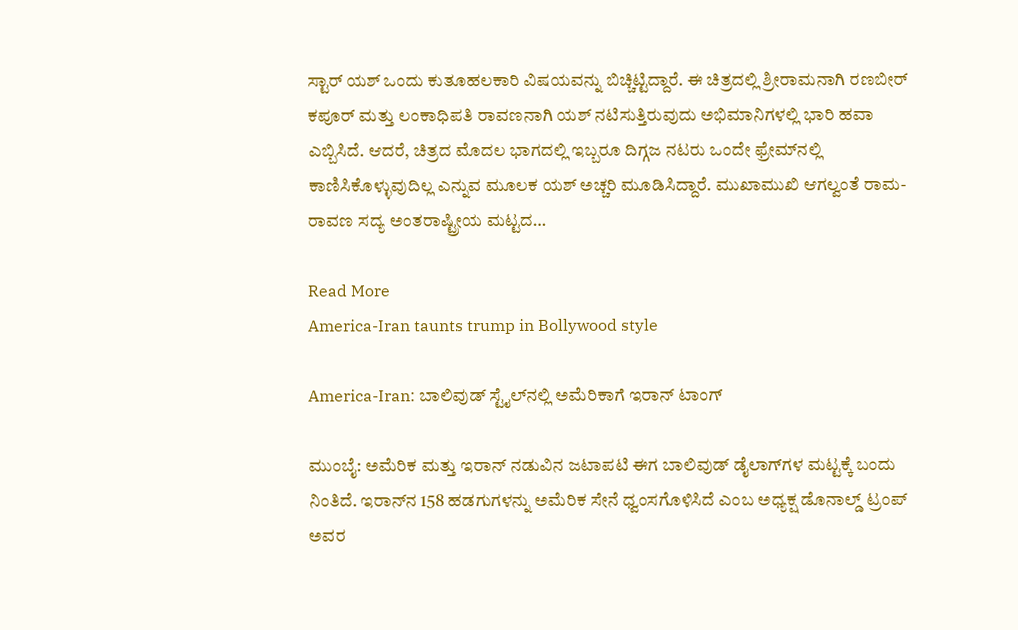ಸ್ಟಾರ್ ಯಶ್ ಒಂದು ಕುತೂಹಲಕಾರಿ ವಿಷಯವನ್ನು ಬಿಚ್ಚಿಟ್ಟಿದ್ದಾರೆ. ಈ ಚಿತ್ರದಲ್ಲಿ ಶ್ರೀರಾಮನಾಗಿ ರಣಬೀರ್ ಕಪೂರ್ ಮತ್ತು ಲಂಕಾಧಿಪತಿ ರಾವಣನಾಗಿ ಯಶ್ ನಟಿಸುತ್ತಿರುವುದು ಅಭಿಮಾನಿಗಳಲ್ಲಿ ಭಾರಿ ಹವಾ ಎಬ್ಬಿಸಿದೆ. ಆದರೆ, ಚಿತ್ರದ ಮೊದಲ ಭಾಗದಲ್ಲಿ ಇಬ್ಬರೂ ದಿಗ್ಗಜ ನಟರು ಒಂದೇ ಫ್ರೇಮ್‌ನಲ್ಲಿ ಕಾಣಿಸಿಕೊಳ್ಳುವುದಿಲ್ಲ ಎನ್ನುವ ಮೂಲಕ ಯಶ್ ಅಚ್ಚರಿ ಮೂಡಿಸಿದ್ದಾರೆ. ಮುಖಾಮುಖಿ ಆಗಲ್ವಂತೆ ರಾಮ-ರಾವಣ ಸದ್ಯ ಅಂತರಾಷ್ಟ್ರೀಯ ಮಟ್ಟದ…

Read More
America-Iran taunts trump in Bollywood style

America-Iran: ಬಾಲಿವುಡ್‌ ಸ್ಟೈಲ್‌ನಲ್ಲಿ ಅಮೆರಿಕಾಗೆ ಇರಾನ್‌ ಟಾಂಗ್

ಮುಂಬೈ: ಅಮೆರಿಕ ಮತ್ತು ಇರಾನ್ ನಡುವಿನ ಜಟಾಪಟಿ ಈಗ ಬಾಲಿವುಡ್ ಡೈಲಾಗ್‌ಗಳ ಮಟ್ಟಕ್ಕೆ ಬಂದು ನಿಂತಿದೆ. ಇರಾನ್‌ನ 158 ಹಡಗುಗಳನ್ನು ಅಮೆರಿಕ ಸೇನೆ ಧ್ವಂಸಗೊಳಿಸಿದೆ ಎಂಬ ಅಧ್ಯಕ್ಷ ಡೊನಾಲ್ಡ್ ಟ್ರಂಪ್ ಅವರ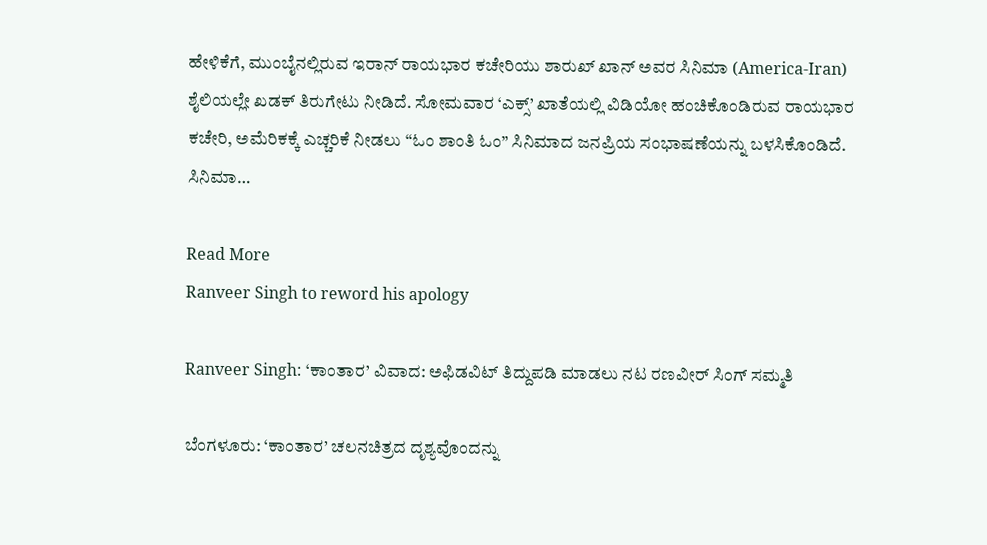ಹೇಳಿಕೆಗೆ, ಮುಂಬೈನಲ್ಲಿರುವ ಇರಾನ್ ರಾಯಭಾರ ಕಚೇರಿಯು ಶಾರುಖ್ ಖಾನ್ ಅವರ ಸಿನಿಮಾ (America-Iran) ಶೈಲಿಯಲ್ಲೇ ಖಡಕ್ ತಿರುಗೇಟು ನೀಡಿದೆ. ಸೋಮವಾರ ‘ಎಕ್ಸ್’ ಖಾತೆಯಲ್ಲಿ ವಿಡಿಯೋ ಹಂಚಿಕೊಂಡಿರುವ ರಾಯಭಾರ ಕಚೇರಿ, ಅಮೆರಿಕಕ್ಕೆ ಎಚ್ಚರಿಕೆ ನೀಡಲು “ಓಂ ಶಾಂತಿ ಓಂ” ಸಿನಿಮಾದ ಜನಪ್ರಿಯ ಸಂಭಾಷಣೆಯನ್ನು ಬಳಸಿಕೊಂಡಿದೆ. ಸಿನಿಮಾ…

Read More
Ranveer Singh to reword his apology

Ranveer Singh: ‘ಕಾಂತಾರ’ ವಿವಾದ: ಅಫಿಡವಿಟ್ ತಿದ್ದುಪಡಿ ಮಾಡಲು ನಟ ರಣವೀರ್ ಸಿಂಗ್ ಸಮ್ಮತಿ

ಬೆಂಗಳೂರು: ‘ಕಾಂತಾರ’ ಚಲನಚಿತ್ರದ ದೃಶ್ಯವೊಂದನ್ನು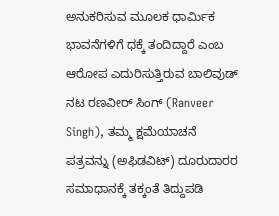ಅನುಕರಿಸುವ ಮೂಲಕ ಧಾರ್ಮಿಕ ಭಾವನೆಗಳಿಗೆ ಧಕ್ಕೆ ತಂದಿದ್ದಾರೆ ಎಂಬ ಆರೋಪ ಎದುರಿಸುತ್ತಿರುವ ಬಾಲಿವುಡ್ ನಟ ರಣವೀರ್ ಸಿಂಗ್ (Ranveer Singh), ತಮ್ಮ ಕ್ಷಮೆಯಾಚನೆ ಪತ್ರವನ್ನು (ಅಫಿಡವಿಟ್) ದೂರುದಾರರ ಸಮಾಧಾನಕ್ಕೆ ತಕ್ಕಂತೆ ತಿದ್ದುಪಡಿ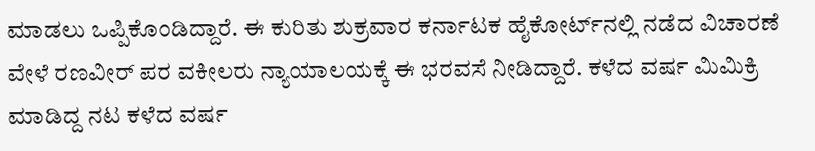ಮಾಡಲು ಒಪ್ಪಿಕೊಂಡಿದ್ದಾರೆ. ಈ ಕುರಿತು ಶುಕ್ರವಾರ ಕರ್ನಾಟಕ ಹೈಕೋರ್ಟ್‌ನಲ್ಲಿ ನಡೆದ ವಿಚಾರಣೆ ವೇಳೆ ರಣವೀರ್ ಪರ ವಕೀಲರು ನ್ಯಾಯಾಲಯಕ್ಕೆ ಈ ಭರವಸೆ ನೀಡಿದ್ದಾರೆ. ಕಳೆದ ವರ್ಷ ಮಿಮಿಕ್ರಿ ಮಾಡಿದ್ದ ನಟ ಕಳೆದ ವರ್ಷ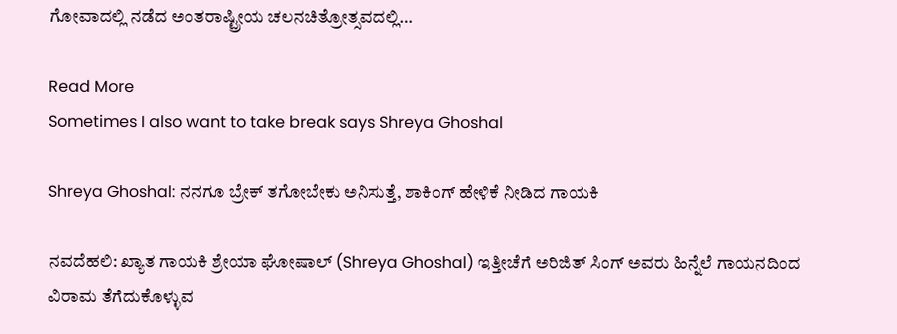ಗೋವಾದಲ್ಲಿ ನಡೆದ ಅಂತರಾಷ್ಟ್ರೀಯ ಚಲನಚಿತ್ರೋತ್ಸವದಲ್ಲಿ…

Read More
Sometimes I also want to take break says Shreya Ghoshal

Shreya Ghoshal: ನನಗೂ ಬ್ರೇಕ್‌ ತಗೋಬೇಕು ಅನಿಸುತ್ತೆ, ಶಾಕಿಂಗ್‌ ಹೇಳಿಕೆ ನೀಡಿದ ಗಾಯಕಿ

ನವದೆಹಲಿ: ಖ್ಯಾತ ಗಾಯಕಿ ಶ್ರೇಯಾ ಘೋಷಾಲ್ (Shreya Ghoshal) ಇತ್ತೀಚೆಗೆ ಅರಿಜಿತ್ ಸಿಂಗ್ ಅವರು ಹಿನ್ನೆಲೆ ಗಾಯನದಿಂದ ವಿರಾಮ ತೆಗೆದುಕೊಳ್ಳುವ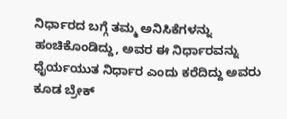ನಿರ್ಧಾರದ ಬಗ್ಗೆ ತಮ್ಮ ಅನಿಸಿಕೆಗಳನ್ನು ಹಂಚಿಕೊಂಡಿದ್ದು, ಅವರ ಈ ನಿರ್ಧಾರವನ್ನು ಧೈರ್ಯಯುತ ನಿರ್ಧಾರ ಎಂದು ಕರೆದಿದ್ದು ಅವರು ಕೂಡ ಬ್ರೇಕ್‌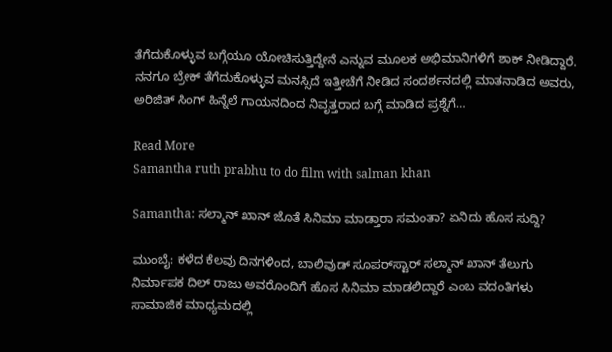ತೆಗೆದುಕೊಳ್ಳುವ ಬಗ್ಗೆಯೂ ಯೋಚಿಸುತ್ತಿದ್ದೇನೆ ಎನ್ನುವ ಮೂಲಕ ಅಭಿಮಾನಿಗಳಿಗೆ ಶಾಕ್‌ ನೀಡಿದ್ದಾರೆ. ನನಗೂ ಬ್ರೇಕ್‌ ತೆಗೆದುಕೊಳ್ಳುವ ಮನಸ್ಸಿದೆ ಇತ್ತೀಚೆಗೆ ನೀಡಿದ ಸಂದರ್ಶನದಲ್ಲಿ ಮಾತನಾಡಿದ ಅವರು, ಅರಿಜಿತ್ ಸಿಂಗ್ ಹಿನ್ನೆಲೆ ಗಾಯನದಿಂದ ನಿವೃತ್ತರಾದ ಬಗ್ಗೆ ಮಾಡಿದ ಪ್ರಶ್ನೆಗೆ…

Read More
Samantha ruth prabhu to do film with salman khan

Samantha: ಸಲ್ಮಾನ್‌ ಖಾನ್‌ ಜೊತೆ ಸಿನಿಮಾ ಮಾಡ್ತಾರಾ ಸಮಂತಾ? ಏನಿದು ಹೊಸ ಸುದ್ದಿ?

ಮುಂಬೈ: ಕಳೆದ ಕೆಲವು ದಿನಗಳಿಂದ, ಬಾಲಿವುಡ್ ಸೂಪರ್‌ಸ್ಟಾರ್ ಸಲ್ಮಾನ್ ಖಾನ್ ತೆಲುಗು ನಿರ್ಮಾಪಕ ದಿಲ್ ರಾಜು ಅವರೊಂದಿಗೆ ಹೊಸ ಸಿನಿಮಾ ಮಾಡಲಿದ್ದಾರೆ ಎಂಬ ವದಂತಿಗಳು ಸಾಮಾಜಿಕ ಮಾಧ್ಯಮದಲ್ಲಿ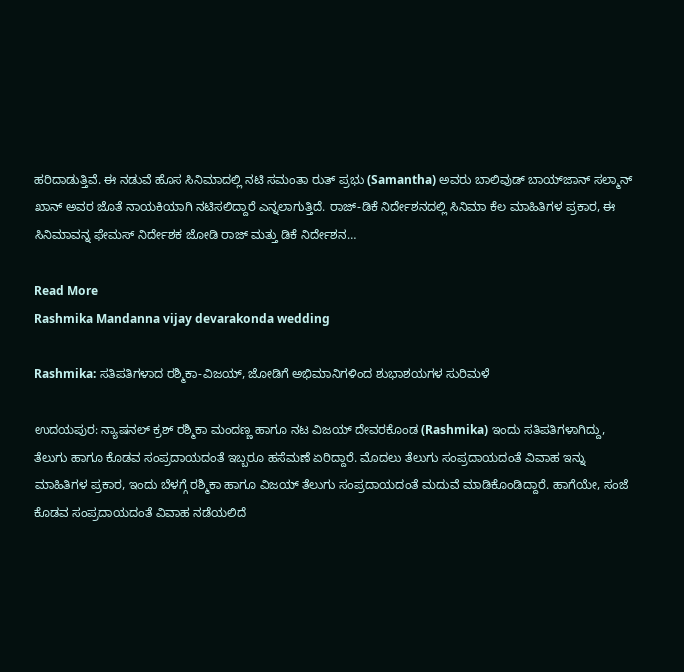ಹರಿದಾಡುತ್ತಿವೆ. ಈ ನಡುವೆ ಹೊಸ ಸಿನಿಮಾದಲ್ಲಿ ನಟಿ ಸಮಂತಾ ರುತ್‌ ಪ್ರಭು (Samantha) ಅವರು ಬಾಲಿವುಡ್‌ ಬಾಯ್‌ಜಾನ್‌ ಸಲ್ಮಾನ್‌ ಖಾನ್‌ ಅವರ ಜೊತೆ ನಾಯಕಿಯಾಗಿ ನಟಿಸಲಿದ್ದಾರೆ ಎನ್ನಲಾಗುತ್ತಿದೆ. ರಾಜ್‌-ಡಿಕೆ ನಿರ್ದೇಶನದಲ್ಲಿ ಸಿನಿಮಾ ಕೆಲ ಮಾಹಿತಿಗಳ ಪ್ರಕಾರ, ಈ ಸಿನಿಮಾವನ್ನ ಫೇಮಸ್‌ ನಿರ್ದೇಶಕ ಜೋಡಿ ರಾಜ್‌ ಮತ್ತು ಡಿಕೆ ನಿರ್ದೇಶನ…

Read More
Rashmika Mandanna vijay devarakonda wedding

Rashmika: ಸತಿಪತಿಗಳಾದ ರಶ್ಮಿಕಾ-ವಿಜಯ್‌, ಜೋಡಿಗೆ ಅಭಿಮಾನಿಗಳಿಂದ ಶುಭಾಶಯಗಳ ಸುರಿಮಳೆ

ಉದಯಪುರ: ನ್ಯಾಷನಲ್‌ ಕ್ರಶ್‌ ರಶ್ಮಿಕಾ ಮಂದಣ್ಣ ಹಾಗೂ ನಟ ವಿಜಯ್‌ ದೇವರಕೊಂಡ (Rashmika) ಇಂದು ಸತಿಪತಿಗಳಾಗಿದ್ದು, ತೆಲುಗು ಹಾಗೂ ಕೊಡವ ಸಂಪ್ರದಾಯದಂತೆ ಇಬ್ಬರೂ ಹಸೆಮಣೆ ಏರಿದ್ದಾರೆ. ಮೊದಲು ತೆಲುಗು ಸಂಪ್ರದಾಯದಂತೆ ವಿವಾಹ ಇನ್ನು ಮಾಹಿತಿಗಳ ಪ್ರಕಾರ, ಇಂದು ಬೆಳಗ್ಗೆ ರಶ್ಮಿಕಾ ಹಾಗೂ ವಿಜಯ್‌ ತೆಲುಗು ಸಂಪ್ರದಾಯದಂತೆ ಮದುವೆ ಮಾಡಿಕೊಂಡಿದ್ದಾರೆ. ಹಾಗೆಯೇ, ಸಂಜೆ ಕೊಡವ ಸಂಪ್ರದಾಯದಂತೆ ವಿವಾಹ ನಡೆಯಲಿದೆ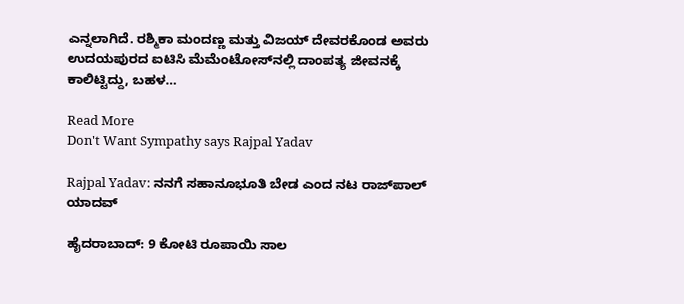ಎನ್ನಲಾಗಿದೆ. ರಶ್ಮಿಕಾ ಮಂದಣ್ಣ ಮತ್ತು ವಿಜಯ್ ದೇವರಕೊಂಡ ಅವರು ಉದಯಪುರದ ಐಟಿಸಿ ಮೆಮೆಂಟೋಸ್‌ನಲ್ಲಿ ದಾಂಪತ್ಯ ಜೀವನಕ್ಕೆ ಕಾಲಿಟ್ಟಿದ್ದು, ಬಹಳ…

Read More
Don't Want Sympathy says Rajpal Yadav

Rajpal Yadav: ನನಗೆ ಸಹಾನೂಭೂತಿ ಬೇಡ ಎಂದ ನಟ ರಾಜ್‌ಪಾಲ್ ಯಾದವ್

ಹೈದರಾಬಾದ್: 9 ಕೋಟಿ ರೂಪಾಯಿ ಸಾಲ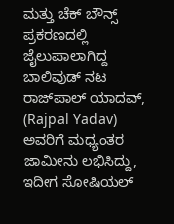ಮತ್ತು ಚೆಕ್ ಬೌನ್ಸ್ ಪ್ರಕರಣದಲ್ಲಿ ಜೈಲುಪಾಲಾಗಿದ್ದ ಬಾಲಿವುಡ್ ನಟ ರಾಜ್‌ಪಾಲ್ ಯಾದವ್, (Rajpal Yadav) ಅವರಿಗೆ ಮಧ್ಯಂತರ ಜಾಮೀನು ಲಭಿಸಿದ್ದು, ಇದೀಗ ಸೋಷಿಯಲ್‌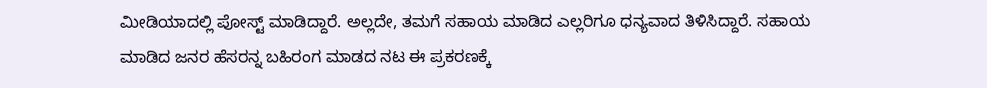ಮೀಡಿಯಾದಲ್ಲಿ ಪೋಸ್ಟ್‌ ಮಾಡಿದ್ದಾರೆ. ಅಲ್ಲದೇ, ತಮಗೆ ಸಹಾಯ ಮಾಡಿದ ಎಲ್ಲರಿಗೂ ಧನ್ಯವಾದ ತಿಳಿಸಿದ್ದಾರೆ. ಸಹಾಯ ಮಾಡಿದ ಜನರ ಹೆಸರನ್ನ ಬಹಿರಂಗ ಮಾಡದ ನಟ ಈ ಪ್ರಕರಣಕ್ಕೆ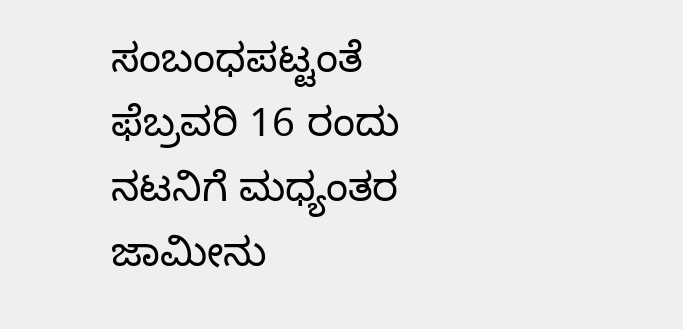ಸಂಬಂಧಪಟ್ಟಂತೆ ಫೆಬ್ರವರಿ 16 ರಂದು ನಟನಿಗೆ ಮಧ್ಯಂತರ ಜಾಮೀನು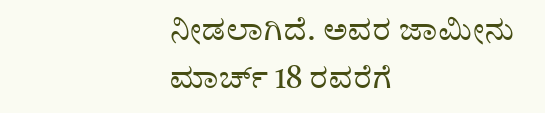ನೀಡಲಾಗಿದೆ. ಅವರ ಜಾಮೀನು ಮಾರ್ಚ್ 18 ರವರೆಗೆ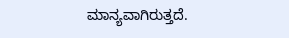ಮಾನ್ಯವಾಗಿರುತ್ತದೆ.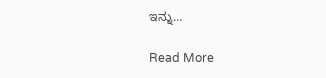ಇನ್ನು…

Read More